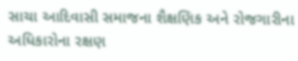સાચા આદિવાસી સમાજના શૈક્ષણિક અને રોજગારીના અધિકારોના રક્ષણ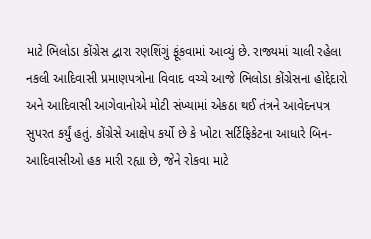માટે ભિલોડા કોંગ્રેસ દ્વારા રણશિંગું ફૂંકવામાં આવ્યું છે. રાજ્યમાં ચાલી રહેલા નકલી આદિવાસી પ્રમાણપત્રોના વિવાદ વચ્ચે આજે ભિલોડા કોંગ્રેસના હોદ્દેદારો અને આદિવાસી આગેવાનોએ મોટી સંખ્યામાં એકઠા થઈ તંત્રને આવેદનપત્ર સુપરત કર્યું હતું. કોંગ્રેસે આક્ષેપ કર્યો છે કે ખોટા સર્ટિફિકેટના આધારે બિન-આદિવાસીઓ હક મારી રહ્યા છે, જેને રોકવા માટે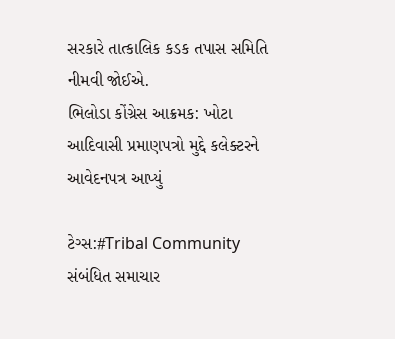સરકારે તાત્કાલિક કડક તપાસ સમિતિ નીમવી જોઈએ.
ભિલોડા કોંગ્રેસ આક્રમક: ખોટા આદિવાસી પ્રમાણપત્રો મુદ્દે કલેક્ટરને આવેદનપત્ર આપ્યું

ટેગ્સ:#Tribal Community
સંબંધિત સમાચાર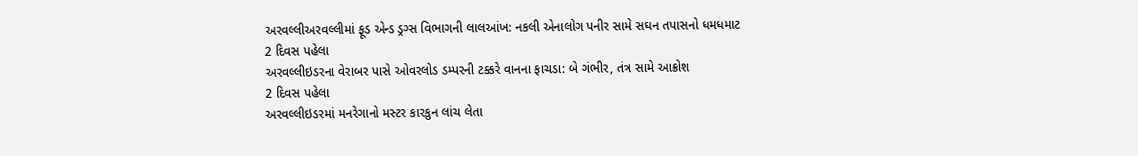અરવલ્લીઅરવલ્લીમાં ફૂડ એન્ડ ડ્રગ્સ વિભાગની લાલઆંખ: નકલી એનાલોગ પનીર સામે સઘન તપાસનો ધમધમાટ
2 દિવસ પહેલા
અરવલ્લીઇડરના વેરાબર પાસે ઓવરલોડ ડમ્પરની ટક્કરે વાનના ફાચડા: બે ગંભીર, તંત્ર સામે આક્રોશ
2 દિવસ પહેલા
અરવલ્લીઇડરમાં મનરેગાનો મસ્ટર કારકુન લાંચ લેતા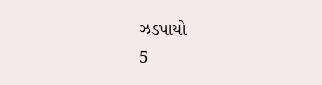ઝડપાયો
5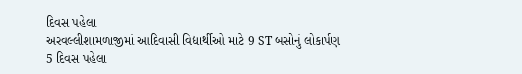દિવસ પહેલા
અરવલ્લીશામળાજીમાં આદિવાસી વિદ્યાર્થીઓ માટે 9 ST બસોનું લોકાર્પણ
5 દિવસ પહેલા